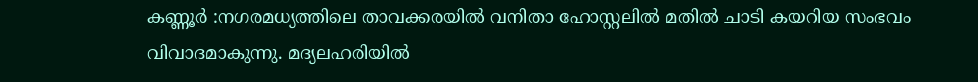കണ്ണൂർ :നഗരമധ്യത്തിലെ താവക്കരയിൽ വനിതാ ഹോസ്റ്റലിൽ മതിൽ ചാടി കയറിയ സംഭവം വിവാദമാകുന്നു. മദ്യലഹരിയിൽ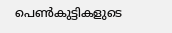പെൺകുട്ടികളുടെ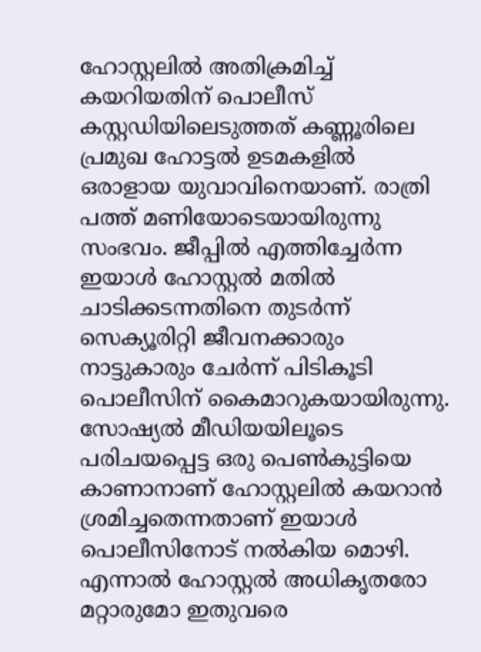ഹോസ്റ്റലിൽ അതിക്രമിച്ച് കയറിയതിന് പൊലീസ് കസ്റ്റഡിയിലെടുത്തത് കണ്ണൂരിലെ പ്രമുഖ ഹോട്ടൽ ഉടമകളിൽ ഒരാളായ യുവാവിനെയാണ്. രാത്രി പത്ത് മണിയോടെയായിരുന്നു സംഭവം. ജീപ്പിൽ എത്തിച്ചേർന്ന ഇയാൾ ഹോസ്റ്റൽ മതിൽ ചാടിക്കടന്നതിനെ തുടർന്ന് സെക്യൂരിറ്റി ജീവനക്കാരും നാട്ടുകാരും ചേർന്ന് പിടികൂടി പൊലീസിന് കൈമാറുകയായിരുന്നു.
സോഷ്യൽ മീഡിയയിലൂടെ പരിചയപ്പെട്ട ഒരു പെൺകുട്ടിയെ കാണാനാണ് ഹോസ്റ്റലിൽ കയറാൻ ശ്രമിച്ചതെന്നതാണ് ഇയാൾ പൊലീസിനോട് നൽകിയ മൊഴി. എന്നാൽ ഹോസ്റ്റൽ അധികൃതരോ മറ്റാരുമോ ഇതുവരെ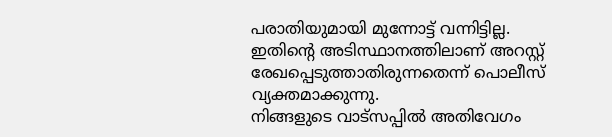പരാതിയുമായി മുന്നോട്ട് വന്നിട്ടില്ല. ഇതിന്റെ അടിസ്ഥാനത്തിലാണ് അറസ്റ്റ് രേഖപ്പെടുത്താതിരുന്നതെന്ന് പൊലീസ് വ്യക്തമാക്കുന്നു.
നിങ്ങളുടെ വാട്സപ്പിൽ അതിവേഗം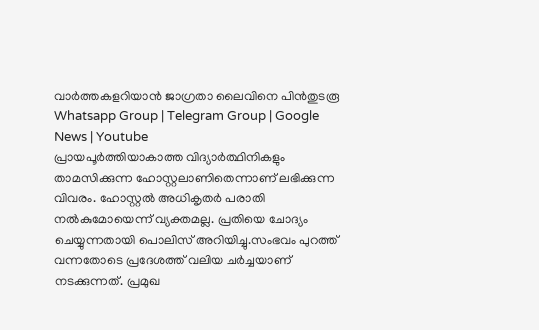വാർത്തകളറിയാൻ ജാഗ്രതാ ലൈവിനെ പിൻതുടരൂ Whatsapp Group | Telegram Group | Google News | Youtube
പ്രായപൂർത്തിയാകാത്ത വിദ്യാർത്ഥിനികളും താമസിക്കുന്ന ഹോസ്റ്റലാണിതെന്നാണ് ലഭിക്കുന്ന വിവരം. ഹോസ്റ്റൽ അധികൃതർ പരാതി നൽകുമോയെന്ന് വ്യക്തമല്ല. പ്രതിയെ ചോദ്യം ചെയ്യുന്നതായി പൊലിസ് അറിയിച്ചു.സംഭവം പുറത്ത് വന്നതോടെ പ്രദേശത്ത് വലിയ ചർച്ചയാണ് നടക്കുന്നത്. പ്രമുഖ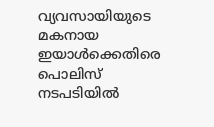വ്യവസായിയുടെ മകനായ ഇയാൾക്കെതിരെ പൊലിസ് നടപടിയിൽ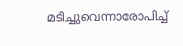മടിച്ചുവെന്നാരോപിച്ച്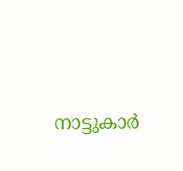നാട്ടുകാർ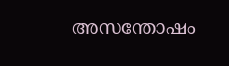അസന്തോഷം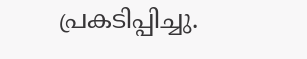പ്രകടിപ്പിച്ചു.